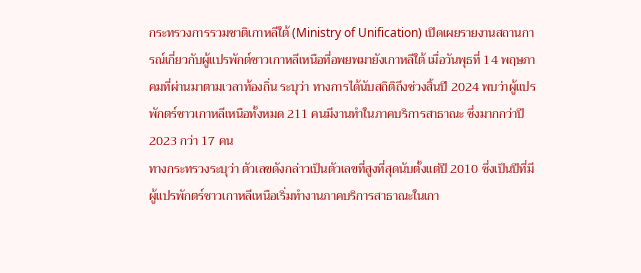กระทรวงการรวมชาติเกาหลีใต้ (Ministry of Unification) เปิดเผยรายงานสถานการณ์เกี่ยวกับผู้แปรพักต์ชาวเกาหลีเหนือที่อพยพมายังเกาหลีใต้ เมื่อวันพุธที่ 14 พฤษภาคมที่ผ่านมาตามเวลาท้องถิ่น ระบุว่า ทางการได้นับสถิติถึงช่วงสิ้นปี 2024 พบว่าผู้แปรพักตร์ชาวเกาหลีเหนือทั้งหมด 211 คนมีงานทำในภาคบริการสาธาณะ ซึ่งมากกว่าปี 2023 กว่า 17 คน
ทางกระทรวงระบุว่า ตัวเลขดังกล่าวเป็นตัวเลขที่สูงที่สุดนับตั้งแต่ปี 2010 ซึ่งเป็นปีที่มีผู้แปรพักตร์ชาวเกาหลีเหนือเริ่มทำงานภาคบริการสาธาณะในเกา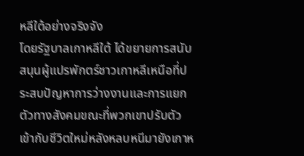หลีใต้อย่างจริงจัง
โดยรัฐบาลเกาหลีใต้ ได้ขยายการสนับสนุนผู้แปรพักตร์ชาวเกาหลีเหนือที่ประสบปัญหาการว่างงานและการแยกตัวทางสังคมขณะที่พวกเขาปรับตัวเข้ากับชีวิตใหม่หลังหลบหนีมายังเกาห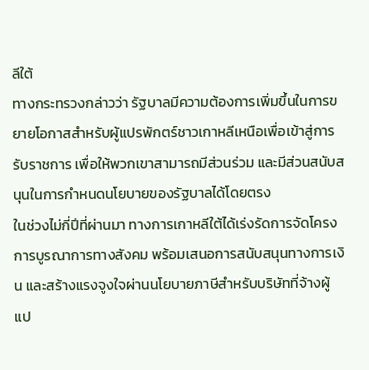ลีใต้
ทางกระทรวงกล่าวว่า รัฐบาลมีความต้องการเพิ่มขึ้นในการขยายโอกาสสำหรับผู้แปรพักตร์ชาวเกาหลีเหนือเพื่อเข้าสู่การรับราชการ เพื่อให้พวกเขาสามารถมีส่วนร่วม และมีส่วนสนับสนุนในการกำหนดนโยบายของรัฐบาลได้โดยตรง
ในช่วงไม่กี่ปีที่ผ่านมา ทางการเกาหลีใต้ได้เร่งรัดการจัดโครงการบูรณาการทางสังคม พร้อมเสนอการสนับสนุนทางการเงิน และสร้างแรงจูงใจผ่านนโยบายภาษีสำหรับบริษัทที่จ้างผู้แป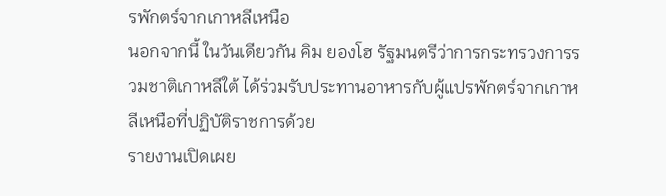รพักตร์จากเกาหลีเหนือ
นอกจากนี้ ในวันเดียวกัน คิม ยองโฮ รัฐมนตรีว่าการกระทรวงการรวมชาติเกาหลีใต้ ได้ร่วมรับประทานอาหารกับผู้แปรพักตร์จากเกาหลีเหนือที่ปฏิบัติราชการด้วย
รายงานเปิดเผย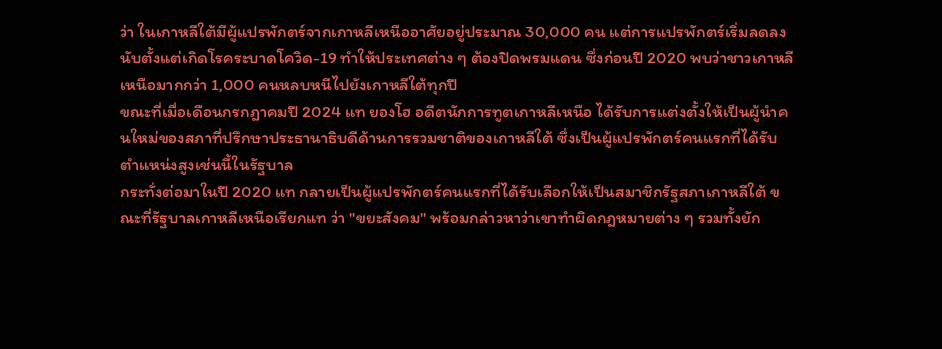ว่า ในเกาหลีใต้มีผู้แปรพักตร์จากเกาหลีเหนืออาศัยอยู่ประมาณ 30,000 คน แต่การแปรพักตร์เริ่มลดลงนับตั้งแต่เกิดโรคระบาดโควิด-19 ทำให้ประเทศต่าง ๆ ต้องปิดพรมแดน ซึ่งก่อนปี 2020 พบว่าชาวเกาหลีเหนือมากกว่า 1,000 คนหลบหนีไปยังเกาหลีใต้ทุกปี
ขณะที่เมื่อเดือนกรกฎาคมปี 2024 แท ยองโฮ อดีตนักการทูตเกาหลีเหนือ ได้รับการแต่งตั้งให้เป็นผู้นำคนใหม่ของสภาที่ปรึกษาประธานาธิบดีด้านการรวมชาติของเกาหลีใต้ ซึ่งเป็นผู้แปรพักตร์คนแรกที่ได้รับตำแหน่งสูงเช่นนี้ในรัฐบาล
กระทั่งต่อมาในปี 2020 แท กลายเป็นผู้แปรพักตร์คนแรกที่ได้รับเลือกให้เป็นสมาชิกรัฐสภาเกาหลีใต้ ขณะที่รัฐบาลเกาหลีเหนือเรียกแท ว่า "ขยะสังคม" พร้อมกล่าวหาว่าเขาทำผิดกฎหมายต่าง ๆ รวมทั้งยัก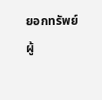ยอกทรัพย์
ผู้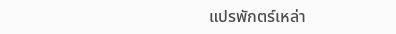แปรพักตร์เหล่า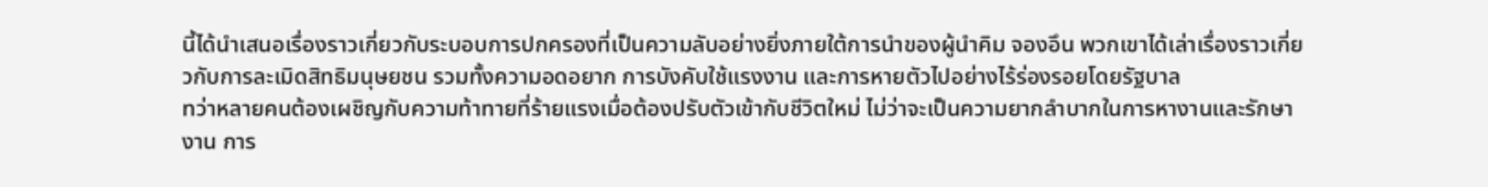นี้ได้นำเสนอเรื่องราวเกี่ยวกับระบอบการปกครองที่เป็นความลับอย่างยิ่งภายใต้การนำของผู้นำคิม จองอึน พวกเขาได้เล่าเรื่องราวเกี่ยวกับการละเมิดสิทธิมนุษยชน รวมทั้งความอดอยาก การบังคับใช้แรงงาน และการหายตัวไปอย่างไร้ร่องรอยโดยรัฐบาล
ทว่าหลายคนต้องเผชิญกับความท้าทายที่ร้ายแรงเมื่อต้องปรับตัวเข้ากับชีวิตใหม่ ไม่ว่าจะเป็นความยากลำบากในการหางานและรักษางาน การ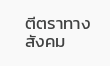ตีตราทางสังคม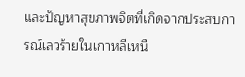และปัญหาสุขภาพจิตที่เกิดจากประสบการณ์เลวร้ายในเกาหลีเหนื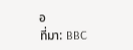อ
ที่มา: BBC